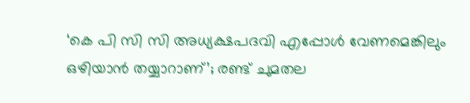‘കെ പി സി സി അധ്യക്ഷപദവി എപ്പോള്‍ വേണമെങ്കിലും ഒഴിയാന്‍ തയ്യാറാണ്’; രണ്ട് ചുമതല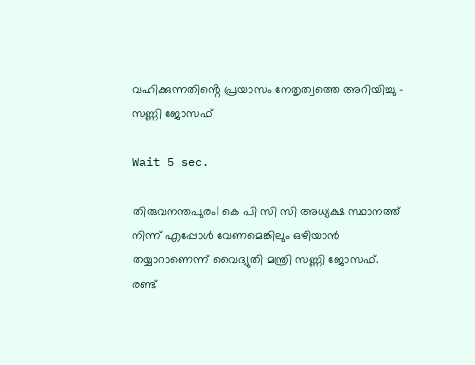വഹിക്കുന്നതിൻ്റെ പ്രയാസം നേതൃത്വത്തെ അറിയിച്ചു – സണ്ണി ജോസഫ്

Wait 5 sec.

തിരുവനന്തപുരം| കെ പി സി സി അധ്യക്ഷ സ്ഥാനത്ത് നിന്ന് എപ്പോള്‍ വേണമെങ്കിലും ഒഴിയാന്‍ തയ്യാറാണെന്ന് വൈദ്യുതി മന്ത്രി സണ്ണി ജോസഫ്. രണ്ട്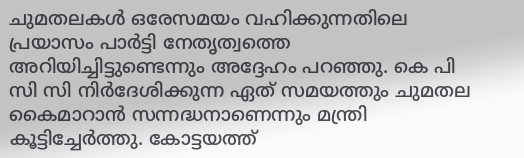ചുമതലകള്‍ ഒരേസമയം വഹിക്കുന്നതിലെ പ്രയാസം പാര്‍ട്ടി നേതൃത്വത്തെ അറിയിച്ചിട്ടുണ്ടെന്നും അദ്ദേഹം പറഞ്ഞു. കെ പി സി സി നിര്‍ദേശിക്കുന്ന ഏത് സമയത്തും ചുമതല കൈമാറാന്‍ സന്നദ്ധനാണെന്നും മന്ത്രി കൂട്ടിച്ചേര്‍ത്തു. കോട്ടയത്ത്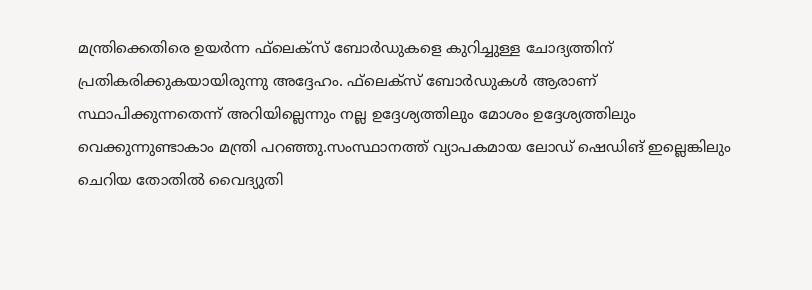മന്ത്രിക്കെതിരെ ഉയര്‍ന്ന ഫ്‌ലെക്‌സ് ബോര്‍ഡുകളെ കുറിച്ചുള്ള ചോദ്യത്തിന് പ്രതികരിക്കുകയായിരുന്നു അദ്ദേഹം. ഫ്‌ലെക്‌സ് ബോര്‍ഡുകള്‍ ആരാണ് സ്ഥാപിക്കുന്നതെന്ന് അറിയില്ലെന്നും നല്ല ഉദ്ദേശ്യത്തിലും മോശം ഉദ്ദേശ്യത്തിലും വെക്കുന്നുണ്ടാകാം മന്ത്രി പറഞ്ഞു.സംസ്ഥാനത്ത് വ്യാപകമായ ലോഡ് ഷെഡിങ് ഇല്ലെങ്കിലും ചെറിയ തോതില്‍ വൈദ്യുതി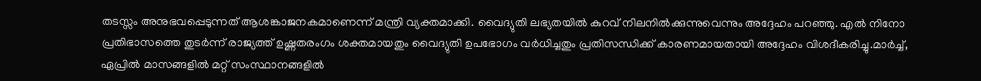തടസ്സം അനുഭവപ്പെടുന്നത് ആശങ്കാജനകമാണെന്ന് മന്ത്രി വ്യക്തമാക്കി. വൈദ്യുതി ലഭ്യതയില്‍ കുറവ് നിലനില്‍ക്കുന്നുവെന്നും അദ്ദേഹം പറഞ്ഞു. എല്‍ നിനോ പ്രതിഭാസത്തെ തുടര്‍ന്ന് രാജ്യത്ത് ഉഷ്ണതരംഗം ശക്തമായതും വൈദ്യുതി ഉപഭോഗം വര്‍ധിച്ചതും പ്രതിസന്ധിക്ക് കാരണമായതായി അദ്ദേഹം വിശദീകരിച്ചു.മാര്‍ച്ച്, ഏപ്രില്‍ മാസങ്ങളില്‍ മറ്റ് സംസ്ഥാനങ്ങളില്‍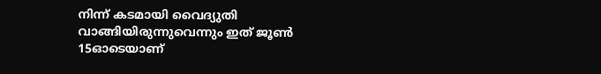നിന്ന് കടമായി വൈദ്യുതി വാങ്ങിയിരുന്നുവെന്നും ഇത് ജൂണ്‍ 15ഓടെയാണ്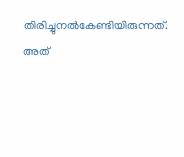തിരിച്ചുനല്‍കേണ്ടിയിരുന്നത്. അത്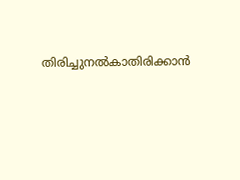തിരിച്ചുനല്‍കാതിരിക്കാന്‍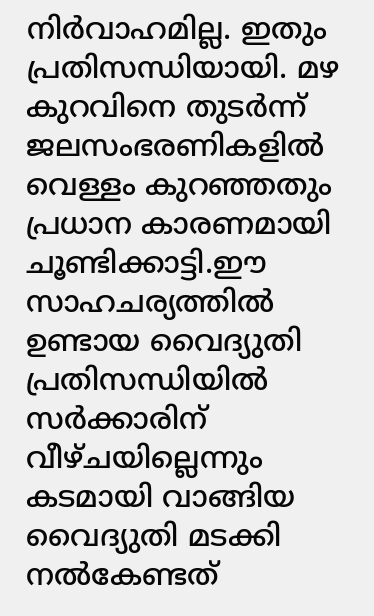നിര്‍വാഹമില്ല. ഇതും പ്രതിസന്ധിയായി. മഴ കുറവിനെ തുടര്‍ന്ന് ജലസംഭരണികളില്‍ വെള്ളം കുറഞ്ഞതും പ്രധാന കാരണമായി ചൂണ്ടിക്കാട്ടി.ഈ സാഹചര്യത്തില്‍ ഉണ്ടായ വൈദ്യുതി പ്രതിസന്ധിയില്‍ സര്‍ക്കാരിന് വീഴ്ചയില്ലെന്നും കടമായി വാങ്ങിയ വൈദ്യുതി മടക്കി നല്‍കേണ്ടത്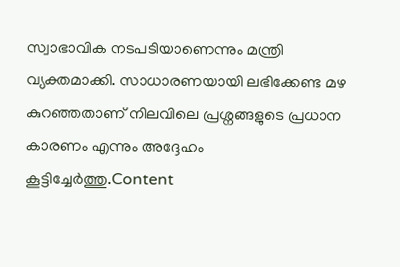സ്വാഭാവിക നടപടിയാണെന്നും മന്ത്രി വ്യക്തമാക്കി. സാധാരണയായി ലഭിക്കേണ്ട മഴ കുറഞ്ഞതാണ് നിലവിലെ പ്രശ്നങ്ങളുടെ പ്രധാന കാരണം എന്നും അദ്ദേഹം കൂട്ടിച്ചേര്‍ത്തു.Content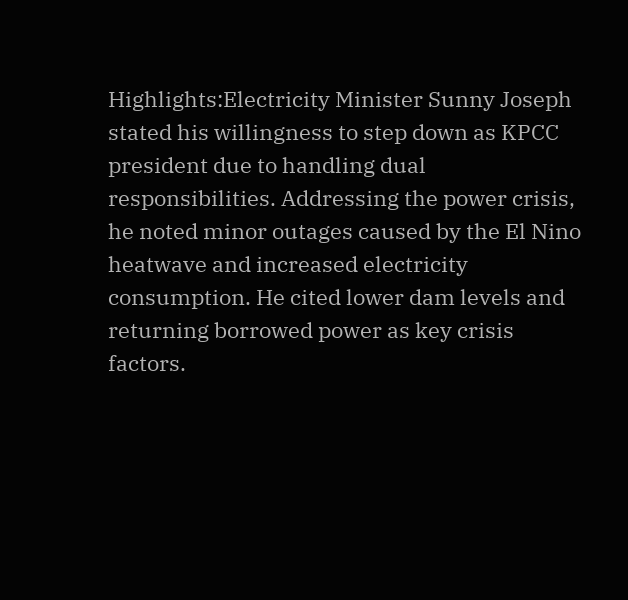Highlights:Electricity Minister Sunny Joseph stated his willingness to step down as KPCC president due to handling dual responsibilities. Addressing the power crisis, he noted minor outages caused by the El Nino heatwave and increased electricity consumption. He cited lower dam levels and returning borrowed power as key crisis factors.